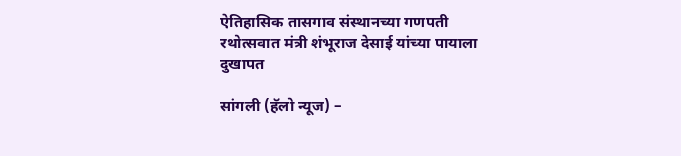ऐतिहासिक तासगाव संस्थानच्या गणपती रथोत्सवात मंत्री शंभूराज देसाई यांच्या पायाला दुखापत

सांगली (हॅलो न्यूज) –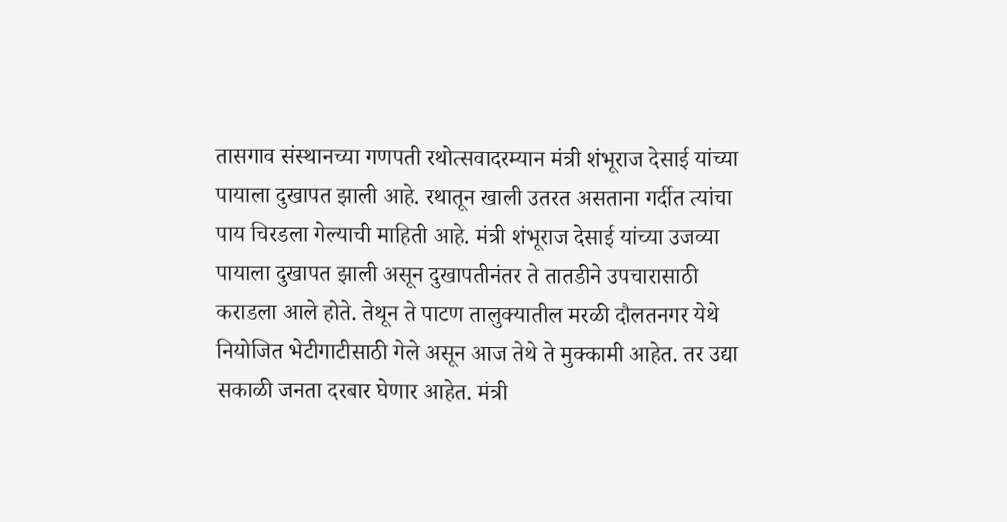तासगाव संस्थानच्या गणपती रथोत्सवादरम्यान मंत्री शंभूराज देसाई यांच्या पायाला दुखापत झाली आहे. रथातून खाली उतरत असताना गर्दीत त्यांचा पाय चिरडला गेल्याची माहिती आहे. मंत्री शंभूराज देसाई यांच्या उजव्या पायाला दुखापत झाली असून दुखापतीनंतर ते तातडीने उपचारासाठी कराडला आले होते. तेथून ते पाटण तालुक्यातील मरळी दौलतनगर येथे नियोजित भेटीगाटीसाठी गेले असून आज तेथे ते मुक्कामी आहेत. तर उद्या सकाळी जनता दरबार घेणार आहेत. मंत्री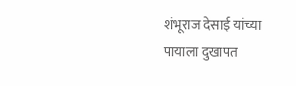शंभूराज देसाई यांच्या पायाला दुखापत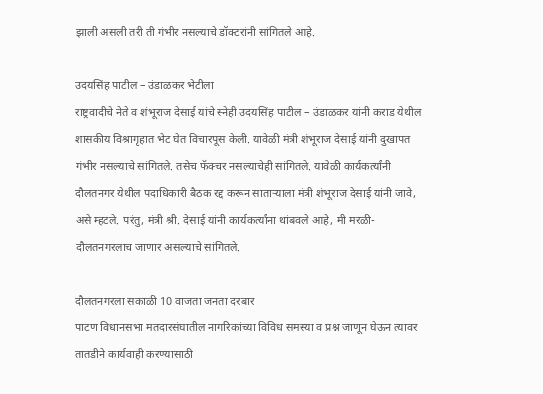झाली असली तरी ती गंभीर नसल्याचे डॉक्टरांनी सांगितले आहे.

उदयसिंह पाटील – उंडाळकर भेटीला
राष्ट्रवादीचे नेते व शंभूराज देसाई यांचे स्नेही उदयसिंह पाटील – उंडाळकर यांनी कराड येथील शासकीय विश्रागृहात भेट घेत विचारपूस केली. यावेळी मंत्री शंभूराज देसाई यांनी दुखापत गंभीर नसल्याचे सांगितले. तसेच फॅक्चर नसल्याचेही सांगितले. यावेळी कार्यकर्त्यांनी दौलतनगर येथील पदाधिकारी बैठक रद्द करून साताऱ्याला मंत्री शंभूराज देसाई यांनी जावे, असे म्हटले. परंतु, मंत्री श्री. देसाई यांनी कार्यकर्त्यांना थांबवले आहे, मी मरळी- दौलतनगरलाच जाणार असल्याचे सांगितले.

दौलतनगरला सकाळी 10 वाजता जनता दरबार
पाटण विधानसभा मतदारसंघातील नागरिकांच्या विविध समस्या व प्रश्न जाणून घेऊन त्यावर तातडीने कार्यवाही करण्यासाठी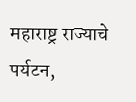महाराष्ट्र राज्याचे पर्यटन,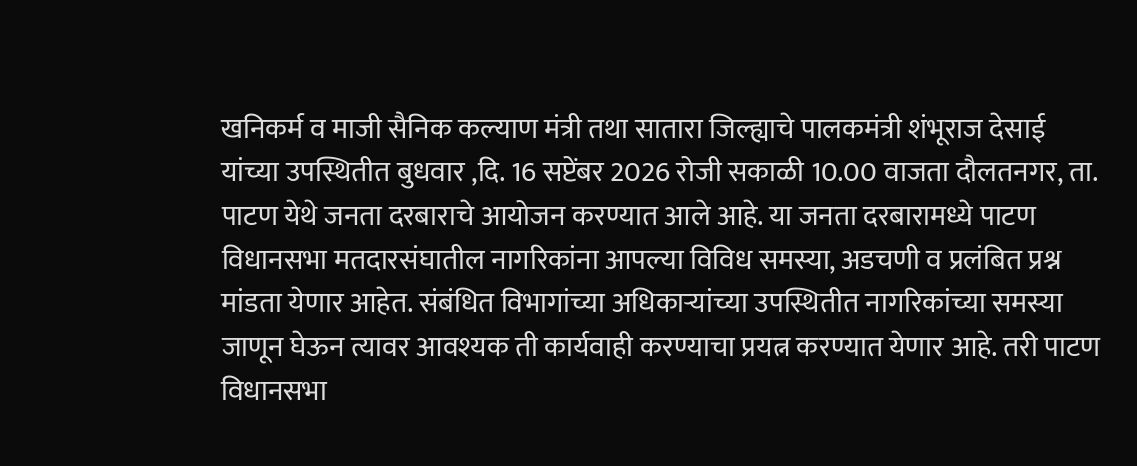खनिकर्म व माजी सैनिक कल्याण मंत्री तथा सातारा जिल्ह्याचे पालकमंत्री शंभूराज देसाई यांच्या उपस्थितीत बुधवार ,दि. 16 सप्टेंबर 2026 रोजी सकाळी 10.00 वाजता दौलतनगर, ता. पाटण येथे जनता दरबाराचे आयोजन करण्यात आले आहे. या जनता दरबारामध्ये पाटण विधानसभा मतदारसंघातील नागरिकांना आपल्या विविध समस्या, अडचणी व प्रलंबित प्रश्न मांडता येणार आहेत. संबंधित विभागांच्या अधिकाऱ्यांच्या उपस्थितीत नागरिकांच्या समस्या जाणून घेऊन त्यावर आवश्यक ती कार्यवाही करण्याचा प्रयत्न करण्यात येणार आहे. तरी पाटण विधानसभा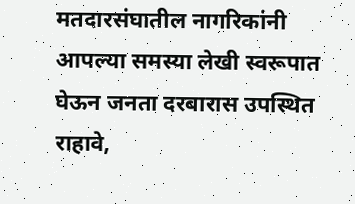मतदारसंघातील नागरिकांनी आपल्या समस्या लेखी स्वरूपात घेऊन जनता दरबारास उपस्थित राहावे,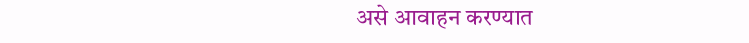असे आवाहन करण्यात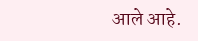आले आहे.